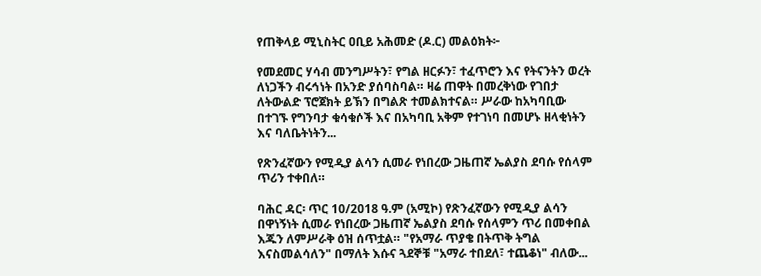የጠቅላይ ሚኒስትር ዐቢይ አሕመድ (ዶ.ር) መልዕክት፦

የመደመር ሃሳብ መንግሥትን፣ የግል ዘርፉን፣ ተፈጥሮን እና የትናንትን ወረት ለነጋችን ብሩኅነት በአንድ ያሰባስባል። ዛሬ ጠዋት በመረቅነው የገበታ ለትውልድ ፕሮጀክት ይኽን በግልጽ ተመልክተናል። ሥራው ከአካባቢው በተገኙ የግንባታ ቁሳቁሶች እና በአካባቢ አቅም የተገነባ በመሆኑ ዘላቂነትን እና ባለቤትነትን...

የጽንፈኛውን የሚዲያ ልሳን ሲመራ የነበረው ጋዜጠኛ ኤልያስ ደባሱ የሰላም ጥሪን ተቀበለ።

ባሕር ዳር፡ ጥር 10/2018 ዓ.ም (አሚኮ) የጽንፈኛውን የሚዲያ ልሳን በዋነኝነት ሲመራ የነበረው ጋዜጠኛ ኤልያስ ደባሱ የሰላምን ጥሪ በመቀበል እጁን ለምሥራቅ ዕዝ ሰጥቷል። "የአማራ ጥያቄ በትጥቅ ትግል እናስመልሳለን" በማለት እሱና ጓደኞቹ "አማራ ተበደለ፣ ተጨቆነ" ብለው...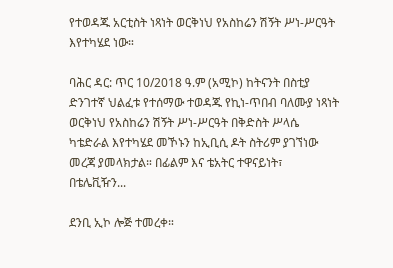የተወዳጁ አርቲስት ነጻነት ወርቅነህ የአስከሬን ሽኝት ሥነ-ሥርዓት እየተካሄደ ነው።

ባሕር ዳር: ጥር 10/2018 ዓ.ም (አሚኮ) ከትናንት በስቲያ ድንገተኛ ህልፈቱ የተሰማው ተወዳጁ የኪነ-ጥበብ ባለሙያ ነጻነት ወርቅነህ የአስከሬን ሽኝት ሥነ-ሥርዓት በቅድስት ሥላሴ ካቴድራል እየተካሄደ መኾኑን ከኢቢሲ ዶት ስትሪም ያገኘነው መረጃ ያመላክታል። በፊልም እና ቴአትር ተዋናይነት፣ በቴሌቪዥን...

ደንቢ ኢኮ ሎጅ ተመረቀ።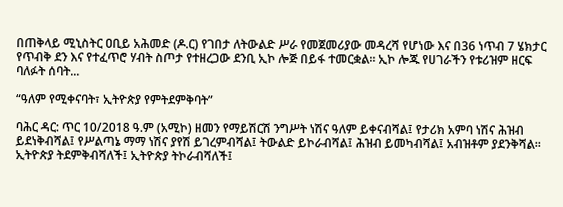በጠቅላይ ሚኒስትር ዐቢይ አሕመድ (ዶ.ር) የገበታ ለትውልድ ሥራ የመጀመሪያው መዳረሻ የሆነው እና በ36 ነጥብ 7 ሄክታር የጥብቅ ደን እና የተፈጥሮ ሃብት ስጦታ የተዘረጋው ደንቢ ኢኮ ሎጅ በይፋ ተመርቋል። ኢኮ ሎጁ የሀገራችን የቱሪዝም ዘርፍ ባለፉት ሰባት...

“ዓለም የሚቀናባት፣ ኢትዮጵያ የምትደምቅባት”

ባሕር ዳር: ጥር 10/2018 ዓ.ም (አሚኮ) ዘመን የማይሽርሽ ንግሥት ነሽና ዓለም ይቀናብሻል፤ የታሪክ አምባ ነሽና ሕዝብ ይደነቅብሻል፤ የሥልጣኔ ማማ ነሽና ያየሽ ይገረምብሻል፤ ትውልድ ይኮራብሻል፤ ሕዝብ ይመካብሻል፤ አብዝቶም ያደንቅሻል። ኢትዮጵያ ትደምቅብሻለች፤ ኢትዮጵያ ትኮራብሻለች፤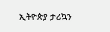ኢትዮጵያ ታሪኳን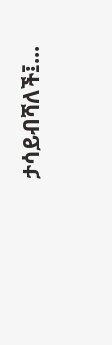ታሳይብሻለች፤...